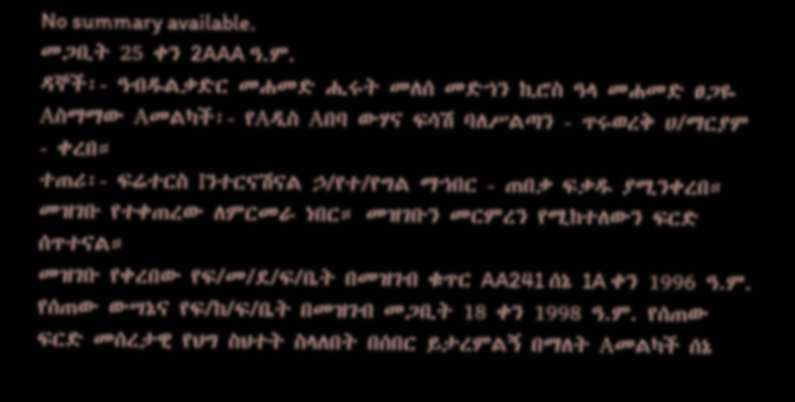No summary available.
መጋቢት 25 ቀን 2AAA ዓ.ም.
ዳኞች፡- ዓብዱልቃድር መሐመድ ሒሩት መለሰ መድኀን ኪሮስ ዓላ መሐመድ ፀጋዬ Aስማማው Aመልካች፡- የAዲስ Aበባ ውሃና ፍሳሽ ባለሥልጣን - ጥሩወረቅ ሀ/ማርያም - ቀረበ።
ተጠሪ፡- ፍሬተርስ Iንተርናሽናል ኃ/የተ/የግል ማኀበር - ጠበቃ ፍቃዱ ያሚንቀረበ።
መዝገቡ የተቀጠረው ለምርመራ ነበር። መዝገቡን መርምረን የሚከተለውን ፍርድ ሰጥተናል።
መዝገቡ የቀረበው የፍ/መ/ደ/ፍ/ቤት በመዝገብ ቁጥር AA241 ሰኔ 1A ቀን 1996 ዓ.ም. የሰጠው ውሣኔና የፍ/ከ/ፍ/ቤት በመዝገብ መጋቢት 18 ቀን 1998 ዓ.ም. የሰጠው ፍርድ መሰረታዊ የህግ ስህተት ስላለበት በሰበር ይታረምልኝ በማለት Aመልካች ሰኔ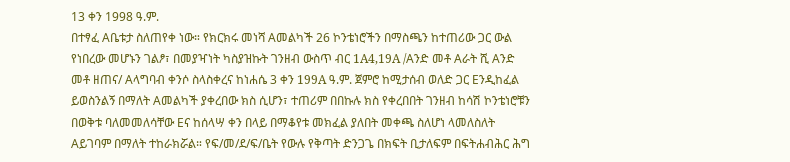13 ቀን 1998 ዓ.ም.
በተፃፈ Aቤቱታ ስለጠየቀ ነው። የክርክሩ መነሻ Aመልካች 26 ኮንቴነሮችን በማስጫን ከተጠሪው ጋር ውል የነበረው መሆኑን ገልፆ፣ በመያዣነት ካስያዝኩት ገንዘብ ውስጥ ብር 1A4,19A /Aንድ መቶ Aራት ሺ Aንድ መቶ ዘጠና/ Aላግባብ ቀንሶ ስላስቀረና ከነሐሴ 3 ቀን 199A ዓ.ም. ጀምሮ ከሚታሰብ ወለድ ጋር Eንዲከፈል ይወስንልኝ በማለት Aመልካች ያቀረበው ክስ ሲሆን፣ ተጠሪም በበኩሉ ክስ የቀረበበት ገንዘብ ከሳሽ ኮንቴነሮቹን በወቅቱ ባለመመለሳቸው Eና ከሰላሣ ቀን በላይ በማቆየቱ መክፈል ያለበት መቀጫ ስለሆነ ላመለስለት Aይገባም በማለት ተከራክሯል። የፍ/መ/ደ/ፍ/ቤት የውሉ የቅጣት ድንጋጌ በክፍት ቢታለፍም በፍትሐብሕር ሕግ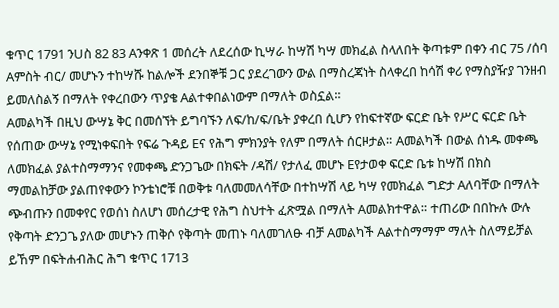ቁጥር 1791 ንUስ 82 83 Aንቀጽ 1 መሰረት ለደረሰው ኪሣራ ከሣሽ ካሣ መክፈል ስላለበት ቅጣቱም በቀን ብር 75 /ሰባ Aምስት ብር/ መሆኑን ተከሣሹ ከልሎች ደንበኞቹ ጋር ያደረገውን ውል በማስረጃነት ስላቀረበ ከሳሽ ቀሪ የማስያዥያ ገንዘብ ይመለስልኝ በማለት የቀረበውን ጥያቄ Aልተቀበልነውም በማለት ወስኗል።
Aመልካች በዚህ ውሣኔ ቅር በመሰኘት ይግባኙን ለፍ/ከ/ፍ/ቤት ያቀረበ ሲሆን የከፍተኛው ፍርድ ቤት የሥር ፍርድ ቤት የሰጠው ውሣኔ የሚነቀፍበት የፍሬ ጉዳይ Eና የሕግ ምክንያት የለም በማለት ሰርዞታል። Aመልካች በውል ሰነዱ መቀጫ ለመክፈል ያልተስማማንና የመቀጫ ድንጋጌው በክፍት /ዳሽ/ የታለፈ መሆኑ Eየታወቀ ፍርድ ቤቱ ከሣሽ በክስ ማመልከቻው ያልጠየቀውን ኮንቴነሮቹ በወቅቱ ባለመመለሳቸው በተከሣሽ ላይ ካሣ የመክፈል ግድታ Aለባቸው በማለት ጭብጡን በመቀየር የወሰነ ስለሆነ መሰረታዊ የሕግ ስህተት ፈጽሟል በማለት Aመልክተዋል። ተጠሪው በበኩሉ ውሉ የቅጣት ድንጋጌ ያለው መሆኑን ጠቅሶ የቅጣት መጠኑ ባለመገለፁ ብቻ Aመልካች Aልተስማማም ማለት ስለማይቻል ይኸም በፍትሐብሕር ሕግ ቁጥር 1713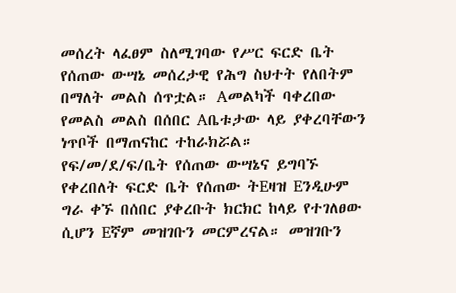መሰረት ላፈፀም ስለሚገባው የሥር ፍርድ ቤት የሰጠው ውሣኔ መሰረታዊ የሕግ ስህተት የለበትም በማለት መልስ ሰጥቷል። Aመልካች ባቀረበው የመልስ መልስ በሰበር Aቤቱታው ላይ ያቀረባቸውን ነጥቦች በማጠናከር ተከራክሯል።
የፍ/መ/ደ/ፍ/ቤት የሰጠው ውሣኔና ይግባኙ የቀረበለት ፍርድ ቤት የሰጠው ትEዛዝ Eንዲሁም ግራ ቀኙ በሰበር ያቀረቡት ክርክር ከላይ የተገለፀው ሲሆን Eኛም መዝገቡን መርምረናል። መዝገቡን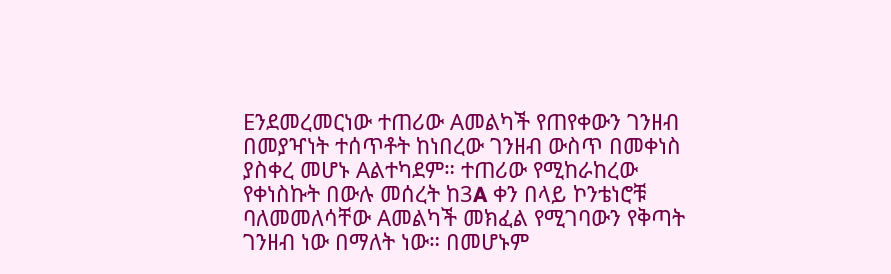Eንደመረመርነው ተጠሪው Aመልካች የጠየቀውን ገንዘብ በመያዣነት ተሰጥቶት ከነበረው ገንዘብ ውስጥ በመቀነስ ያስቀረ መሆኑ Aልተካደም። ተጠሪው የሚከራከረው የቀነስኩት በውሉ መሰረት ከ3A ቀን በላይ ኮንቴነሮቹ ባለመመለሳቸው Aመልካች መክፈል የሚገባውን የቅጣት ገንዘብ ነው በማለት ነው። በመሆኑም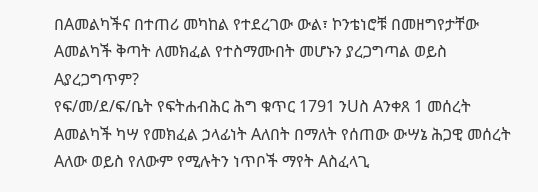በAመልካችና በተጠሪ መካከል የተደረገው ውል፣ ኮንቴነሮቹ በመዘግየታቸው Aመልካች ቅጣት ለመክፈል የተስማሙበት መሆኑን ያረጋግጣል ወይስ Aያረጋግጥም?
የፍ/መ/ደ/ፍ/ቤት የፍትሐብሕር ሕግ ቁጥር 1791 ንUስ Aንቀጸ 1 መሰረት Aመልካች ካሣ የመክፈል ኃላፊነት Aለበት በማለት የሰጠው ውሣኔ ሕጋዊ መሰረት Aለው ወይስ የለውም የሚሉትን ነጥቦች ማየት Aስፈላጊ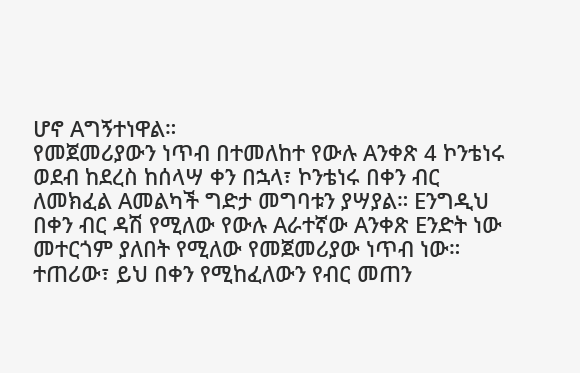ሆኖ Aግኝተነዋል።
የመጀመሪያውን ነጥብ በተመለከተ የውሉ Aንቀጽ 4 ኮንቴነሩ ወደብ ከደረስ ከሰላሣ ቀን በኋላ፣ ኮንቴነሩ በቀን ብር ለመክፈል Aመልካች ግድታ መግባቱን ያሣያል። Eንግዲህ በቀን ብር ዳሽ የሚለው የውሉ Aራተኛው Aንቀጽ Eንድት ነው መተርጎም ያለበት የሚለው የመጀመሪያው ነጥብ ነው።
ተጠሪው፣ ይህ በቀን የሚከፈለውን የብር መጠን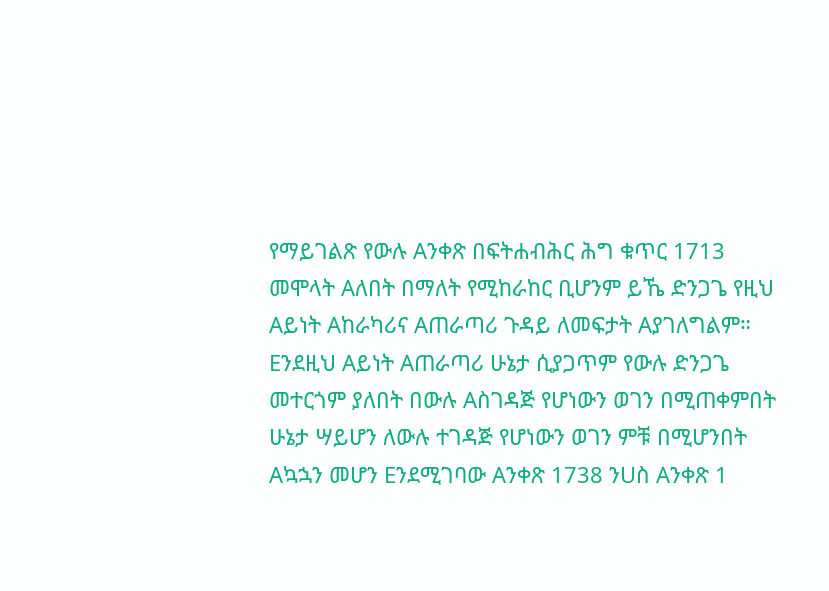የማይገልጽ የውሉ Aንቀጽ በፍትሐብሕር ሕግ ቁጥር 1713 መሞላት Aለበት በማለት የሚከራከር ቢሆንም ይኼ ድንጋጌ የዚህ Aይነት Aከራካሪና Aጠራጣሪ ጉዳይ ለመፍታት Aያገለግልም። Eንደዚህ Aይነት Aጠራጣሪ ሁኔታ ሲያጋጥም የውሉ ድንጋጌ መተርጎም ያለበት በውሉ Aስገዳጅ የሆነውን ወገን በሚጠቀምበት ሁኔታ ሣይሆን ለውሉ ተገዳጅ የሆነውን ወገን ምቹ በሚሆንበት Aኳኋን መሆን Eንደሚገባው Aንቀጽ 1738 ንUስ Aንቀጽ 1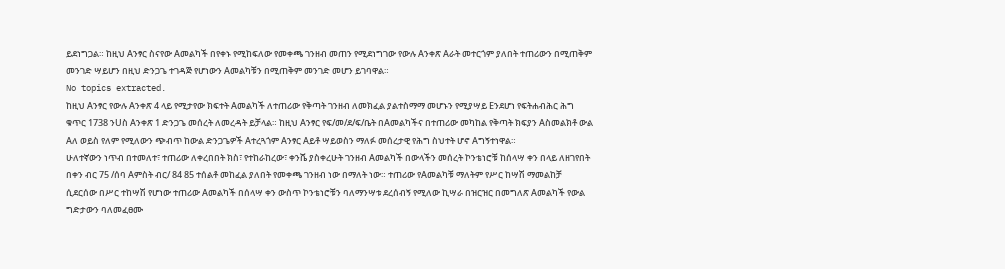ይደነግጋል። ከዚህ Aንፃር ስናየው Aመልካች በየቀኑ የሚከፍለው የመቀጫ ገንዘብ መጠን የሚደነግገው የውሉ Aንቀጽ Aራት መተርጎም ያለበት ተጠሪውን በሚጠቅም መንገድ ሣይሆን በዚህ ድንጋጌ ተገዳጅ የሆነውን Aመልካቹን በሚጠቅም መንገድ መሆን ይገባዋል።
No topics extracted.
ከዚህ Aንፃር የውሉ Aንቀጽ 4 ላይ የሚታየው ክፍተት Aመልካች ለተጠሪው የቅጣት ገንዘብ ለመክፈል ያልተስማማ መሆኑን የሚያሣይ Eንደሆነ የፍትሐብሕር ሕግ ቁጥር 1738 ንUስ Aንቀጽ 1 ድንጋጌ መሰረት ለመረዳት ይቻላል። ከዚህ Aንፃር የፍ/መ/ደ/ፍ/ቤት በAመልካችና በተጠሪው መካከል የቅጣት ክፍያን Aስመልክቶ ውል Aለ ወይስ የለም የሚለውን ጭብጥ ከውል ድንጋጌዎች Aተረጓጎም Aንፃር Aይቶ ሣይወስን ማለፉ መሰረታዊ የሕግ ስህተት ሆኖ Aግኝተነዋል።
ሁለተኛውን ነጥብ በተመለተ፣ ተጠሪው ለቀረበበት ክስ፣ የተከራከረው፣ ቀንሼ ያስቀረሁት ገንዘብ Aመልካች በውላችን መሰረት ኮንቴነሮቹ ከሰላሣ ቀን በላይ ለዘገየበት በቀን ብር 75 /ሰባ Aምስት ብር/ 84 85 ተሰልቶ መከፈል ያለበት የመቀጫ ገንዘብ ነው በማለት ነው። ተጠሪው የAመልካቹ ማለትም የሥር ከሣሽ ማመልከቻ ሲደርሰው በሥር ተከሣሽ የሆነው ተጠሪው Aመልካች በሰላሣ ቀን ውስጥ ኮንቴነሮቹን ባለማንሣቱ ደረሰብኝ የሚለው ኪሣራ በዝርዝር በመግለጽ Aመልካች የውል ግድታውን ባለመፈፀሙ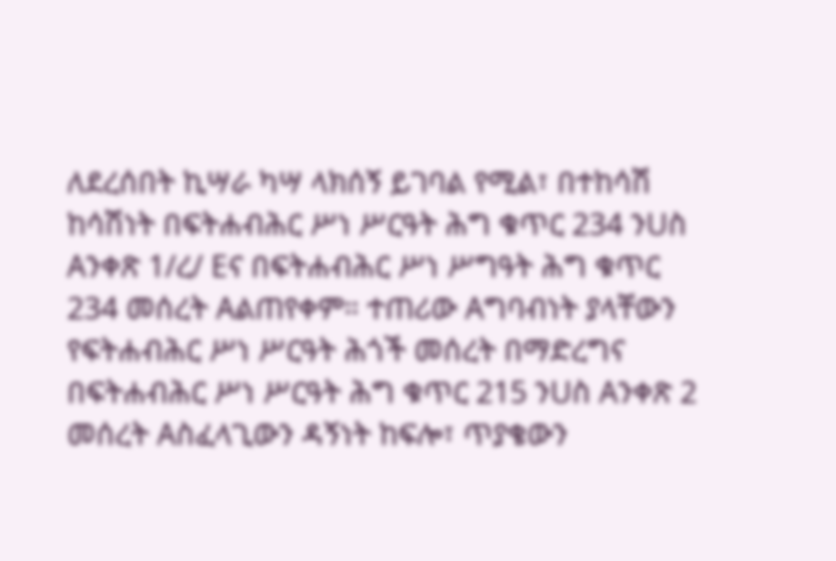ለደረሰበት ኪሣራ ካሣ ላክሰኝ ይገባል የሚል፣ በተከሳሽ ከሳሽነት በፍትሐብሕር ሥነ ሥርዓት ሕግ ቁጥር 234 ንUስ Aንቀጽ 1/ረ/ Eና በፍትሐብሕር ሥነ ሥግዓት ሕግ ቁጥር 234 መሰረት Aልጠየቀም። ተጠሪው Aግባብነት ያላቸውን የፍትሐብሕር ሥነ ሥርዓት ሕጎች መሰረት በማድረግና በፍትሐብሕር ሥነ ሥርዓት ሕግ ቁጥር 215 ንUስ Aንቀጽ 2 መሰረት Aስፈላጊውን ዳኝነት ከፍሎ፣ ጥያቄውን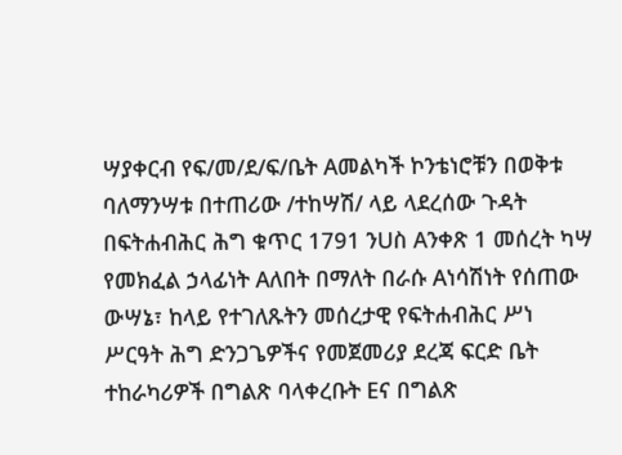ሣያቀርብ የፍ/መ/ደ/ፍ/ቤት Aመልካች ኮንቴነሮቹን በወቅቱ ባለማንሣቱ በተጠሪው /ተከሣሽ/ ላይ ላደረሰው ጉዳት በፍትሐብሕር ሕግ ቁጥር 1791 ንUስ Aንቀጽ 1 መሰረት ካሣ የመክፈል ኃላፊነት Aለበት በማለት በራሱ Aነሳሽነት የሰጠው ውሣኔ፣ ከላይ የተገለጹትን መሰረታዊ የፍትሐብሕር ሥነ ሥርዓት ሕግ ድንጋጌዎችና የመጀመሪያ ደረጃ ፍርድ ቤት ተከራካሪዎች በግልጽ ባላቀረቡት Eና በግልጽ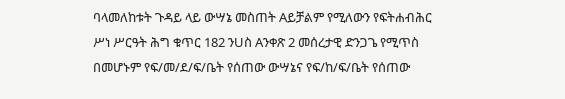ባላመለከቱት ጉዳይ ላይ ውሣኔ መስጠት Aይቻልም የሚለውን የፍትሐብሕር ሥነ ሥርዓት ሕግ ቁጥር 182 ንUስ Aንቀጽ 2 መሰረታዊ ድንጋጌ የሚጥስ በመሆኑም የፍ/መ/ደ/ፍ/ቤት የሰጠው ውሣኔና የፍ/ከ/ፍ/ቤት የሰጠው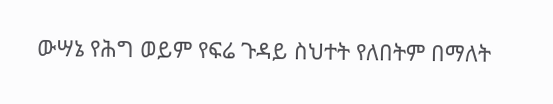ውሣኔ የሕግ ወይም የፍሬ ጉዳይ ስህተት የለበትም በማለት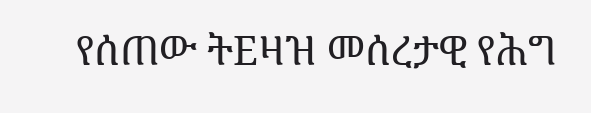የሰጠው ትEዛዝ መሰረታዊ የሕግ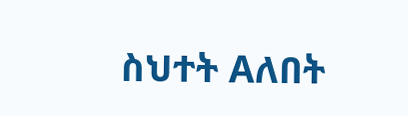ስህተት Aለበት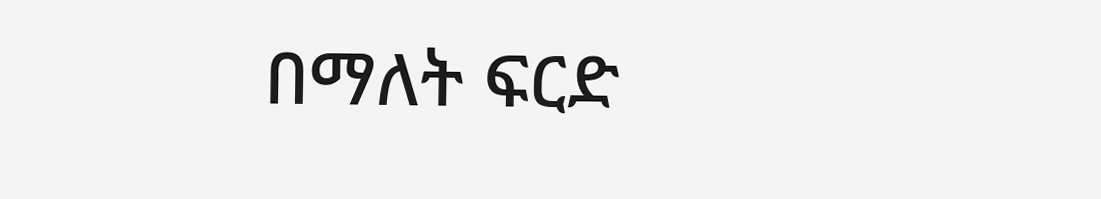በማለት ፍርድ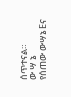ሰጥተናል።
ው ሣ ኔ
የሰጠው ውሣኔ Eና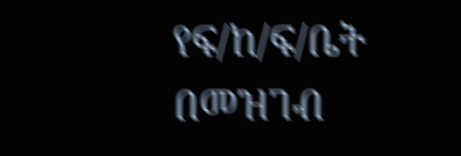የፍ/ከ/ፍ/ቤት በመዝገብ